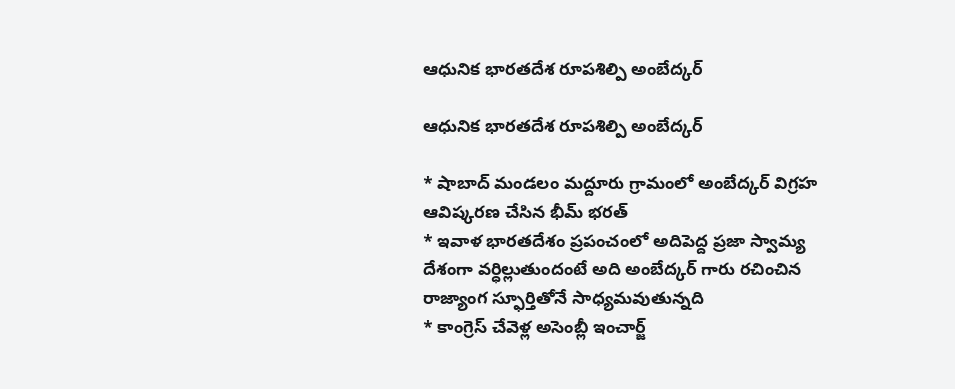ఆధునిక భారతదేశ రూపశిల్పి అంబేద్కర్

ఆధునిక భారతదేశ రూపశిల్పి అంబేద్కర్

* షాబాద్ మండలం మద్దూరు గ్రామంలో అంబేద్కర్ విగ్రహ ఆవిష్కరణ చేసిన భీమ్ భరత్
* ఇవాళ భారతదేశం ప్రపంచంలో అదిపెద్ద ప్రజా స్వామ్య దేశంగా వర్ధిల్లుతుందంటే అది అంబేద్కర్ గారు రచించిన రాజ్యాంగ స్ఫూర్తితోనే సాధ్యమవుతున్నది
* కాంగ్రెస్ చేవెళ్ల అసెంబ్లీ ఇంచార్జ్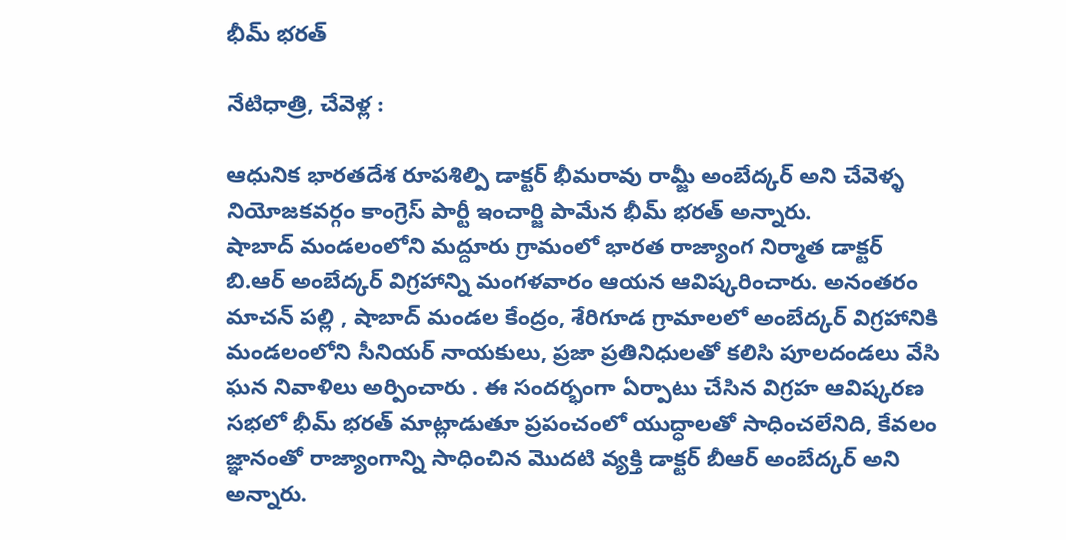భీమ్ భరత్

నేటిధాత్రి, చేవెళ్ల :

ఆధునిక భారతదేశ రూపశిల్పి డాక్టర్ భీమరావు రామ్జీ అంబేద్కర్ అని చేవెళ్ళ నియోజకవర్గం కాంగ్రెస్ పార్టీ ఇంచార్జి పామేన భీమ్ భరత్ అన్నారు.
షాబాద్ మండలంలోని మద్దూరు గ్రామంలో భారత రాజ్యాంగ నిర్మాత డాక్టర్‌ బి.ఆర్‌ అంబేద్కర్‌ విగ్రహాన్ని మంగళవారం ఆయన ఆవిష్కరించారు. అనంతరం మాచన్ పల్లి , షాబాద్ మండల కేంద్రం, శేరిగూడ గ్రామాలలో అంబేద్కర్ విగ్రహానికి మండలంలోని సీనియర్ నాయకులు, ప్రజా ప్రతినిధులతో కలిసి పూలదండలు వేసి ఘన నివాళిలు అర్పించారు . ఈ సందర్భంగా ఏర్పాటు చేసిన విగ్రహ ఆవిష్కరణ సభలో భీమ్ భరత్ మాట్లాడుతూ ప్రపంచంలో యుద్ధాలతో సాధించలేనిది, కేవలం జ్ఞానంతో రాజ్యాంగాన్ని సాధించిన మొదటి వ్యక్తి డాక్టర్‌ బీఆర్‌ అంబేద్కర్‌ అని అన్నారు.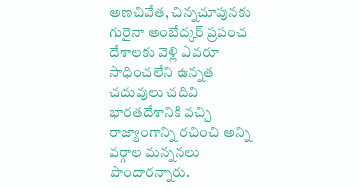అణచివేత, చిన్నచూపునకు గురైనా అంబేద్కర్‌ ప్రపంచ దేశాలకు వెళ్లి ఎవరూ సాధించలేని ఉన్నత చదువులు చదివి భారతదేశానికి వచ్చి రాజ్యాంగాన్ని రచించి అన్ని వర్గాల మన్ననలు పొందారన్నారు.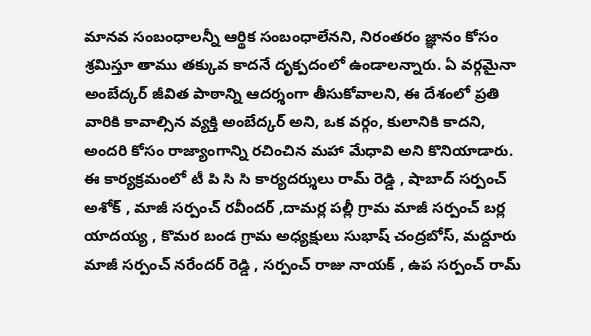మానవ సంబంధాలన్నీ ఆర్థిక సంబంధాలేనని, నిరంతరం జ్ఞానం కోసం శ్రమిస్తూ తాము తక్కువ కాదనే దృక్పదంలో ఉండాలన్నారు. ఏ వర్గమైనా అంబేద్కర్‌ జీవిత పాఠాన్ని ఆదర్శంగా తీసుకోవాలని, ఈ దేశంలో ప్రతి వారికి కావాల్సిన వ్యక్తి అంబేద్కర్‌ అని, ఒక వర్గం, కులానికి కాదని, అందరి కోసం రాజ్యాంగాన్ని రచించిన మహా మేధావి అని కొనియాడారు. ఈ కార్యక్రమంలో టీ పి సి సి కార్యదర్శులు రామ్ రెడ్డి , షాబాద్ సర్పంచ్ అశోక్ , మాజీ సర్పంచ్ రవీందర్ ,దామర్ల పల్లీ గ్రామ మాజీ సర్పంచ్ బర్ల యాదయ్య , కొమర బండ గ్రామ అధ్యక్షులు సుభాష్ చంద్రబోస్, మద్దూరు మాజీ సర్పంచ్ నరేందర్ రెడ్డి , సర్పంచ్ రాజు నాయక్ , ఉప సర్పంచ్ రామ్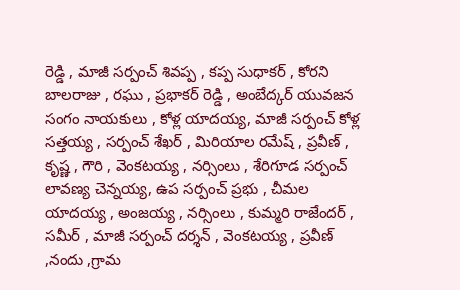రెడ్డి , మాజీ సర్పంచ్ శివప్ప , కప్ప సుధాకర్ , కోరని బాలరాజు , రఘు , ప్రభాకర్ రెడ్డి , అంబేద్కర్ యువజన సంగం నాయకులు , కోళ్ల యాదయ్య, మాజీ సర్పంచ్ కోళ్ల సత్తయ్య , సర్పంచ్ శేఖర్ , మిరియాల రమేష్ , ప్రవీణ్ , కృష్ణ , గౌరి , వెంకటయ్య , నర్సింలు , శేరిగూడ సర్పంచ్ లావణ్య చెన్నయ్య, ఉప సర్పంచ్ ప్రభు , చీమల యాదయ్య , అంజయ్య , నర్సింలు , కుమ్మరి రాజేందర్ , సమీర్ , మాజీ సర్పంచ్ దర్శన్ , వెంకటయ్య , ప్రవీణ్ ,నందు ,గ్రామ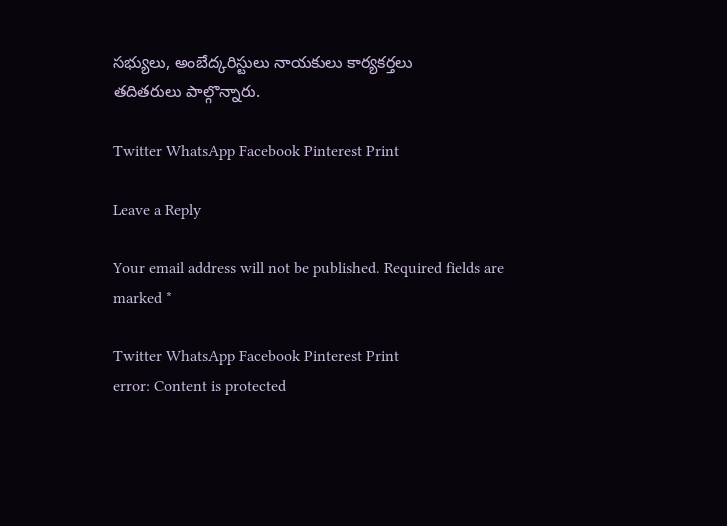సభ్యులు, అంబేద్కరిస్టులు నాయకులు కార్యకర్తలు
తదితరులు పాల్గొన్నారు.

Twitter WhatsApp Facebook Pinterest Print

Leave a Reply

Your email address will not be published. Required fields are marked *

Twitter WhatsApp Facebook Pinterest Print
error: Content is protected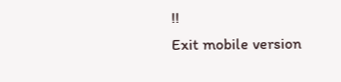!!
Exit mobile version